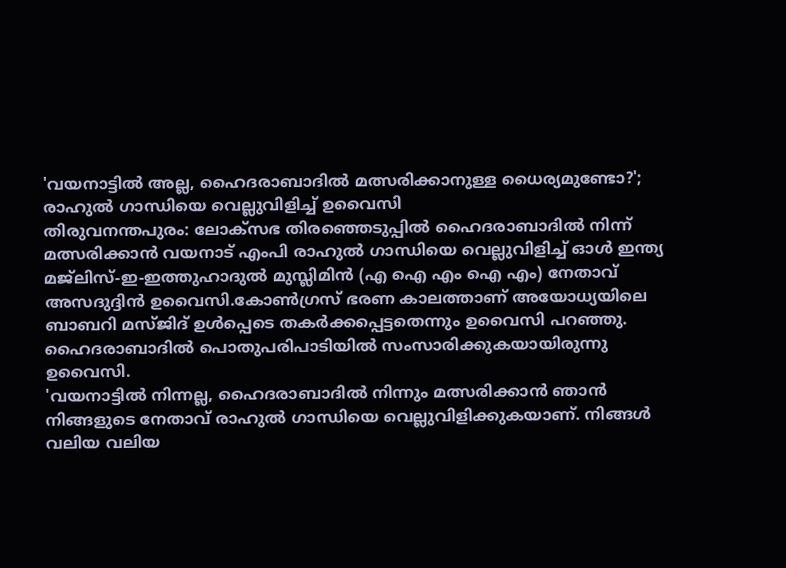'വയനാട്ടിൽ അല്ല, ഹൈദരാബാദിൽ മത്സരിക്കാനുള്ള ധൈര്യമുണ്ടോ?'; രാഹുൽ ഗാന്ധിയെ വെല്ലുവിളിച്ച് ഉവൈസി
തിരുവനന്തപുരം: ലോക്സഭ തിരഞ്ഞെടുപ്പിൽ ഹൈദരാബാദിൽ നിന്ന് മത്സരിക്കാൻ വയനാട് എംപി രാഹുൽ ഗാന്ധിയെ വെല്ലുവിളിച്ച് ഓൾ ഇന്ത്യ മജ്ലിസ്-ഇ-ഇത്തുഹാദുൽ മുസ്ലിമിൻ (എ ഐ എം ഐ എം) നേതാവ് അസദുദ്ദിൻ ഉവൈസി.കോൺഗ്രസ് ഭരണ കാലത്താണ് അയോധ്യയിലെ ബാബറി മസ്ജിദ് ഉൾപ്പെടെ തകർക്കപ്പെട്ടതെന്നും ഉവൈസി പറഞ്ഞു. ഹൈദരാബാദിൽ പൊതുപരിപാടിയിൽ സംസാരിക്കുകയായിരുന്നു ഉവൈസി.
'വയനാട്ടിൽ നിന്നല്ല, ഹൈദരാബാദിൽ നിന്നും മത്സരിക്കാൻ ഞാൻ നിങ്ങളുടെ നേതാവ് രാഹുൽ ഗാന്ധിയെ വെല്ലുവിളിക്കുകയാണ്. നിങ്ങൾ വലിയ വലിയ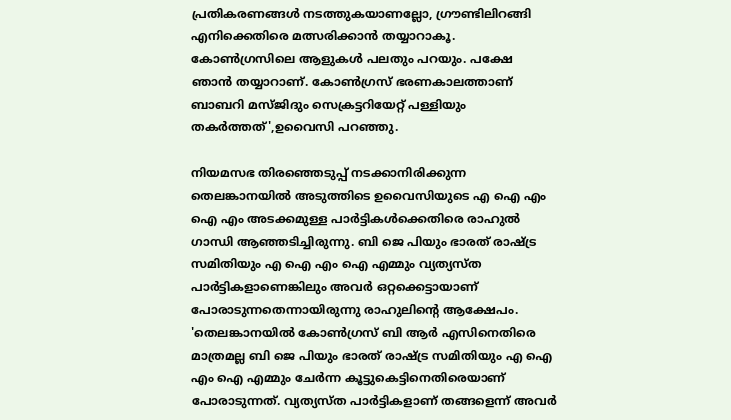പ്രതികരണങ്ങൾ നടത്തുകയാണല്ലോ, ഗ്രൗണ്ടിലിറങ്ങി എനിക്കെതിരെ മത്സരിക്കാൻ തയ്യാറാകൂ. കോൺഗ്രസിലെ ആളുകൾ പലതും പറയും. പക്ഷേ ഞാൻ തയ്യാറാണ്. കോൺഗ്രസ് ഭരണകാലത്താണ് ബാബറി മസ്ജിദും സെക്രട്ടറിയേറ്റ് പള്ളിയും തകർത്തത്',ഉവൈസി പറഞ്ഞു.

നിയമസഭ തിരഞ്ഞെടുപ്പ് നടക്കാനിരിക്കുന്ന തെലങ്കാനയിൽ അടുത്തിടെ ഉവൈസിയുടെ എ ഐ എം ഐ എം അടക്കമുള്ള പാർട്ടികൾക്കെതിരെ രാഹുൽ ഗാന്ധി ആഞ്ഞടിച്ചിരുന്നു. ബി ജെ പിയും ഭാരത് രാഷ്ട്ര സമിതിയും എ ഐ എം ഐ എമ്മും വ്യത്യസ്ത പാർട്ടികളാണെങ്കിലും അവർ ഒറ്റക്കെട്ടായാണ് പോരാടുന്നതെന്നായിരുന്നു രാഹുലിന്റെ ആക്ഷേപം.
'തെലങ്കാനയിൽ കോൺഗ്രസ് ബി ആർ എസിനെതിരെ മാത്രമല്ല ബി ജെ പിയും ഭാരത് രാഷ്ട്ര സമിതിയും എ ഐ എം ഐ എമ്മും ചേർന്ന കൂട്ടുകെട്ടിനെതിരെയാണ് പോരാടുന്നത്. വ്യത്യസ്ത പാർട്ടികളാണ് തങ്ങളെന്ന് അവർ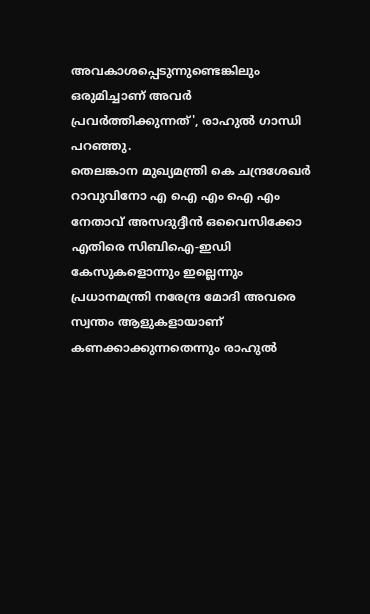അവകാശപ്പെടുന്നുണ്ടെങ്കിലും ഒരുമിച്ചാണ് അവർ പ്രവർത്തിക്കുന്നത്', രാഹുൽ ഗാന്ധി പറഞ്ഞു.
തെലങ്കാന മുഖ്യമന്ത്രി കെ ചന്ദ്രശേഖർ റാവുവിനോ എ ഐ എം ഐ എം നേതാവ് അസദുദ്ദീൻ ഒവൈസിക്കോ എതിരെ സിബിഐ-ഇഡി കേസുകളൊന്നും ഇല്ലെന്നും പ്രധാനമന്ത്രി നരേന്ദ്ര മോദി അവരെ സ്വന്തം ആളുകളായാണ് കണക്കാക്കുന്നതെന്നും രാഹുൽ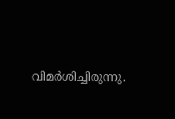വിമർശിച്ചിരുന്നു.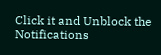Click it and Unblock the Notifications